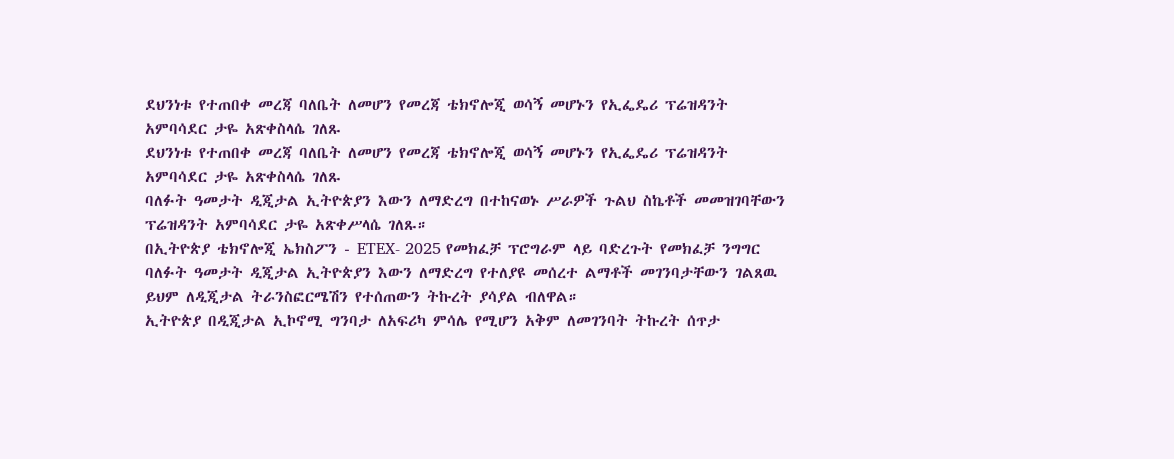ደህንነቱ የተጠበቀ መረጃ ባለቤት ለመሆን የመረጃ ቴክኖሎጂ ወሳኝ መሆኑን የኢፌዴሪ ፕሬዝዳንት አምባሳደር ታዬ አጽቀስላሴ ገለጹ
ደህንነቱ የተጠበቀ መረጃ ባለቤት ለመሆን የመረጃ ቴክኖሎጂ ወሳኝ መሆኑን የኢፌዴሪ ፕሬዝዳንት አምባሳደር ታዬ አጽቀስላሴ ገለጹ
ባለፉት ዓመታት ዲጂታል ኢትዮጵያን እውን ለማድረግ በተከናወኑ ሥራዎች ጉልህ ስኬቶች መመዝገባቸውን ፕሬዝዳንት አምባሳደር ታዬ አጽቀሥላሴ ገለጹ።
በኢትዮጵያ ቴክኖሎጂ ኤክስፖን - ETEX- 2025 የመክፈቻ ፕሮግራም ላይ ባድረጉት የመክፈቻ ንግግር ባለፉት ዓመታት ዲጂታል ኢትዮጵያን እውን ለማድረግ የተለያዩ መሰረተ ልማቶች መገንባታቸውን ገልጸዉ ይህም ለዲጂታል ትራንስፎርሜሽን የተሰጠውን ትኩረት ያሳያል ብለዋል።
ኢትዮጵያ በዲጂታል ኢኮኖሚ ግንባታ ለአፍሪካ ምሳሌ የሚሆን አቅም ለመገንባት ትኩረት ሰጥታ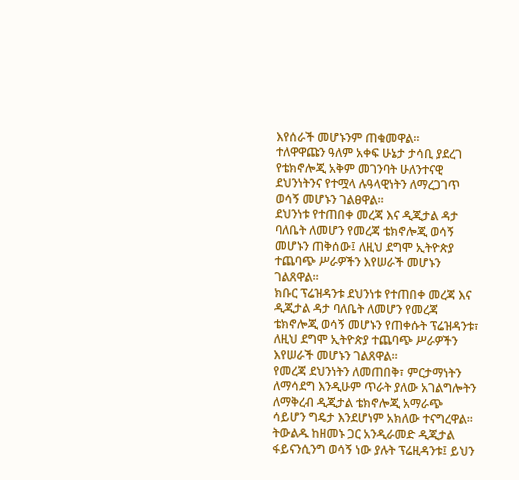እየሰራች መሆኑንም ጠቁመዋል።
ተለዋዋጩን ዓለም አቀፍ ሁኔታ ታሳቢ ያደረገ የቴክኖሎጂ አቅም መገንባት ሁለንተናዊ ደህንነትንና የተሟላ ሉዓላዊነትን ለማረጋገጥ ወሳኝ መሆኑን ገልፀዋል።
ደህንነቱ የተጠበቀ መረጃ እና ዲጂታል ዳታ ባለቤት ለመሆን የመረጃ ቴክኖሎጂ ወሳኝ መሆኑን ጠቅሰው፤ ለዚህ ደግሞ ኢትዮጵያ ተጨባጭ ሥራዎችን እየሠራች መሆኑን ገልጸዋል፡፡
ክቡር ፕሬዝዳንቱ ደህንነቱ የተጠበቀ መረጃ እና ዲጂታል ዳታ ባለቤት ለመሆን የመረጃ ቴክኖሎጂ ወሳኝ መሆኑን የጠቀሱት ፕሬዝዳንቱ፣ ለዚህ ደግሞ ኢትዮጵያ ተጨባጭ ሥራዎችን እየሠራች መሆኑን ገልጸዋል፡፡
የመረጃ ደህንነትን ለመጠበቅ፣ ምርታማነትን ለማሳደግ እንዲሁም ጥራት ያለው አገልግሎትን ለማቅረብ ዲጂታል ቴክኖሎጂ አማራጭ ሳይሆን ግዴታ እንደሆነም አክለው ተናግረዋል፡፡
ትውልዱ ከዘመኑ ጋር አንዲራመድ ዲጂታል ፋይናንሲንግ ወሳኝ ነው ያሉት ፕሬዚዳንቱ፤ ይህን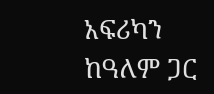አፍሪካን ከዓለም ጋር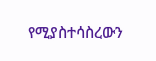የሚያስተሳስረውን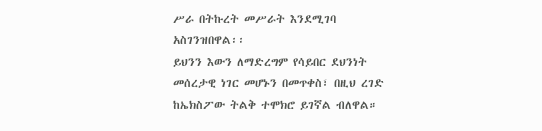ሥራ በትኩረት መሥራት እንደሚገባ አስገንዝበዋል፡፡
ይህንን እውን ለማድረግም የሳይበር ደህንነት መሰረታዊ ነገር መሆኑን በመጥቀስ፣ በዚህ ረገድ ከኤክስፖው ትልቅ ተሞክሮ ይገኛል ብለዋል።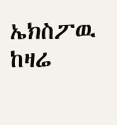ኤክስፖዉ ከዛሬ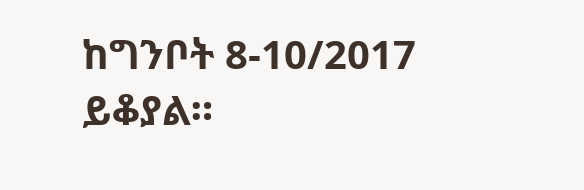ከግንቦት 8-10/2017 ይቆያል።